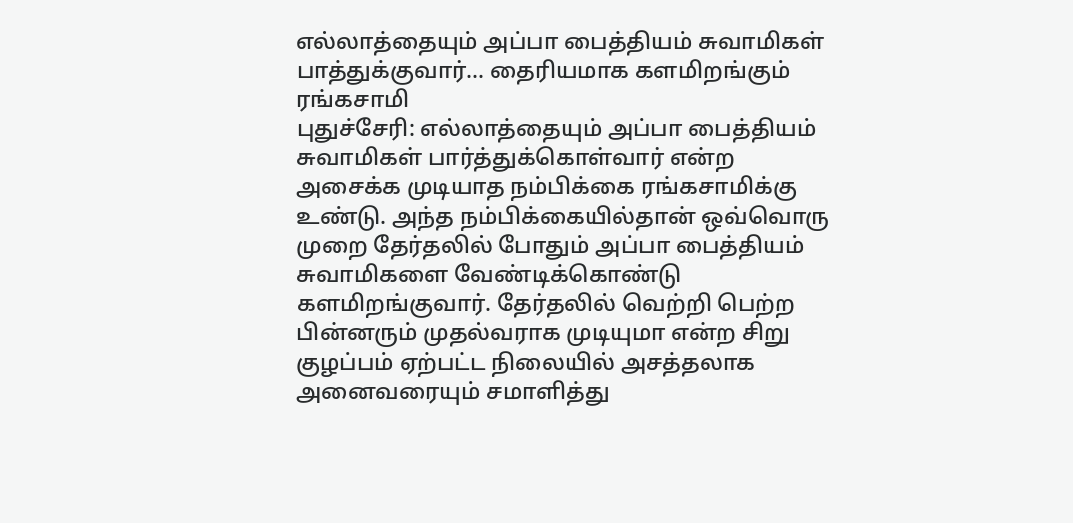எல்லாத்தையும் அப்பா பைத்தியம் சுவாமிகள் பாத்துக்குவார்... தைரியமாக களமிறங்கும் ரங்கசாமி
புதுச்சேரி: எல்லாத்தையும் அப்பா பைத்தியம் சுவாமிகள் பார்த்துக்கொள்வார் என்ற அசைக்க முடியாத நம்பிக்கை ரங்கசாமிக்கு உண்டு. அந்த நம்பிக்கையில்தான் ஒவ்வொரு முறை தேர்தலில் போதும் அப்பா பைத்தியம் சுவாமிகளை வேண்டிக்கொண்டு களமிறங்குவார். தேர்தலில் வெற்றி பெற்ற பின்னரும் முதல்வராக முடியுமா என்ற சிறு குழப்பம் ஏற்பட்ட நிலையில் அசத்தலாக அனைவரையும் சமாளித்து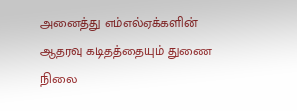அனைத்து எம்எல்ஏக்களின் ஆதரவு கடிதத்தையும் துணை நிலை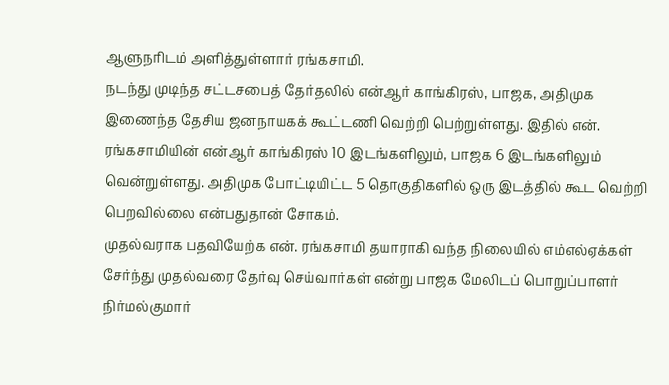ஆளுநரிடம் அளித்துள்ளார் ரங்கசாமி.
நடந்து முடிந்த சட்டசபைத் தேர்தலில் என்ஆர் காங்கிரஸ், பாஜக, அதிமுக இணைந்த தேசிய ஜனநாயகக் கூட்டணி வெற்றி பெற்றுள்ளது. இதில் என். ரங்கசாமியின் என்ஆர் காங்கிரஸ் 10 இடங்களிலும், பாஜக 6 இடங்களிலும் வென்றுள்ளது. அதிமுக போட்டியிட்ட 5 தொகுதிகளில் ஒரு இடத்தில் கூட வெற்றி பெறவில்லை என்பதுதான் சோகம்.
முதல்வராக பதவியேற்க என். ரங்கசாமி தயாராகி வந்த நிலையில் எம்எல்ஏக்கள் சேர்ந்து முதல்வரை தேர்வு செய்வார்கள் என்று பாஜக மேலிடப் பொறுப்பாளர் நிர்மல்குமார்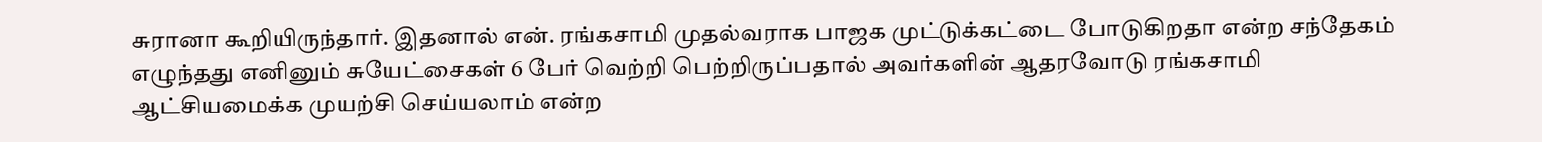சுரானா கூறியிருந்தார். இதனால் என். ரங்கசாமி முதல்வராக பாஜக முட்டுக்கட்டை போடுகிறதா என்ற சந்தேகம் எழுந்தது எனினும் சுயேட்சைகள் 6 பேர் வெற்றி பெற்றிருப்பதால் அவர்களின் ஆதரவோடு ரங்கசாமி ஆட்சியமைக்க முயற்சி செய்யலாம் என்ற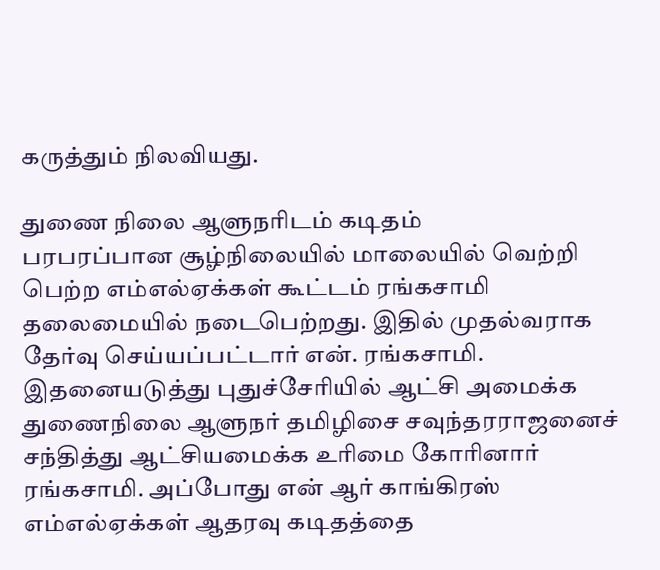கருத்தும் நிலவியது.

துணை நிலை ஆளுநரிடம் கடிதம்
பரபரப்பான சூழ்நிலையில் மாலையில் வெற்றி பெற்ற எம்எல்ஏக்கள் கூட்டம் ரங்கசாமி தலைமையில் நடைபெற்றது. இதில் முதல்வராக தேர்வு செய்யப்பட்டார் என். ரங்கசாமி. இதனையடுத்து புதுச்சேரியில் ஆட்சி அமைக்க துணைநிலை ஆளுநர் தமிழிசை சவுந்தரராஜனைச் சந்தித்து ஆட்சியமைக்க உரிமை கோரினார் ரங்கசாமி. அப்போது என் ஆர் காங்கிரஸ் எம்எல்ஏக்கள் ஆதரவு கடிதத்தை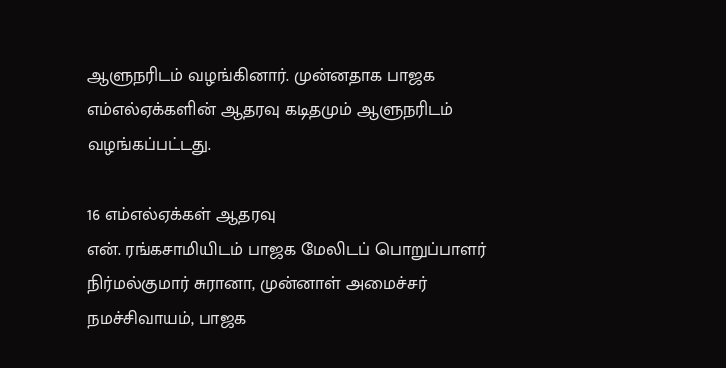ஆளுநரிடம் வழங்கினார். முன்னதாக பாஜக எம்எல்ஏக்களின் ஆதரவு கடிதமும் ஆளுநரிடம் வழங்கப்பட்டது.

16 எம்எல்ஏக்கள் ஆதரவு
என். ரங்கசாமியிடம் பாஜக மேலிடப் பொறுப்பாளர் நிர்மல்குமார் சுரானா, முன்னாள் அமைச்சர் நமச்சிவாயம், பாஜக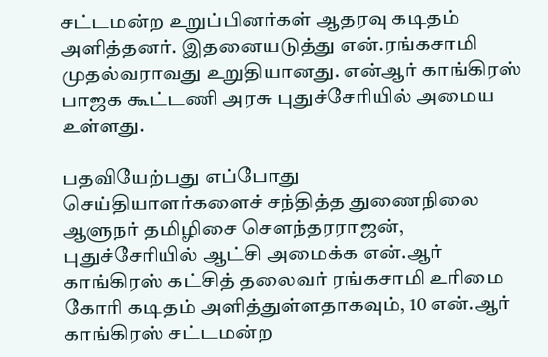சட்டமன்ற உறுப்பினர்கள் ஆதரவு கடிதம் அளித்தனர். இதனையடுத்து என்.ரங்கசாமி முதல்வராவது உறுதியானது. என்ஆர் காங்கிரஸ் பாஜக கூட்டணி அரசு புதுச்சேரியில் அமைய உள்ளது.

பதவியேற்பது எப்போது
செய்தியாளர்களைச் சந்தித்த துணைநிலை ஆளுநர் தமிழிசை செளந்தரராஜன், புதுச்சேரியில் ஆட்சி அமைக்க என்.ஆர் காங்கிரஸ் கட்சித் தலைவர் ரங்கசாமி உரிமை கோரி கடிதம் அளித்துள்ளதாகவும், 10 என்.ஆர் காங்கிரஸ் சட்டமன்ற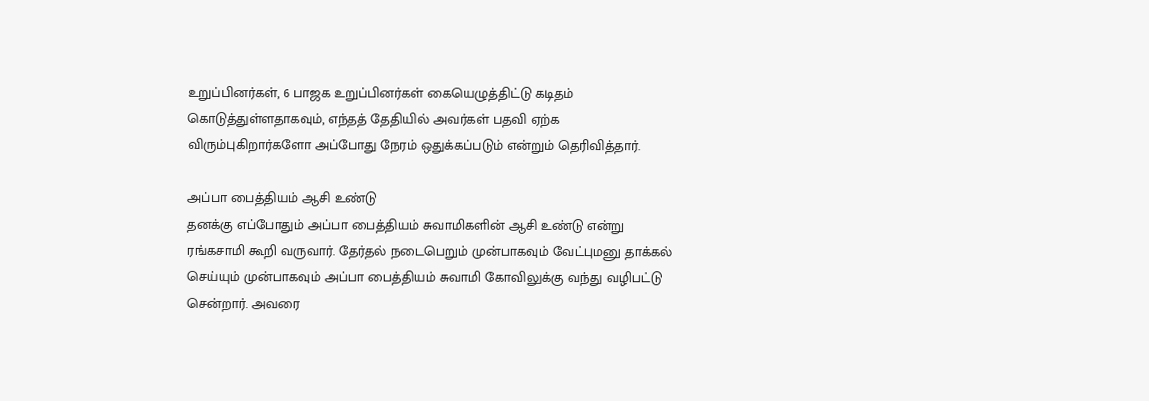உறுப்பினர்கள், 6 பாஜக உறுப்பினர்கள் கையெழுத்திட்டு கடிதம் கொடுத்துள்ளதாகவும், எந்தத் தேதியில் அவர்கள் பதவி ஏற்க விரும்புகிறார்களோ அப்போது நேரம் ஒதுக்கப்படும் என்றும் தெரிவித்தார்.

அப்பா பைத்தியம் ஆசி உண்டு
தனக்கு எப்போதும் அப்பா பைத்தியம் சுவாமிகளின் ஆசி உண்டு என்று ரங்கசாமி கூறி வருவார். தேர்தல் நடைபெறும் முன்பாகவும் வேட்புமனு தாக்கல் செய்யும் முன்பாகவும் அப்பா பைத்தியம் சுவாமி கோவிலுக்கு வந்து வழிபட்டு சென்றார். அவரை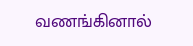வணங்கினால்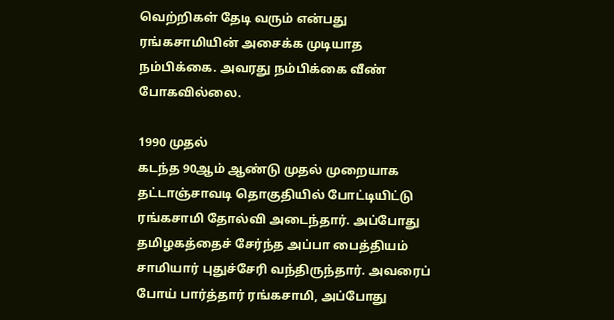வெற்றிகள் தேடி வரும் என்பது ரங்கசாமியின் அசைக்க முடியாத நம்பிக்கை. அவரது நம்பிக்கை வீண் போகவில்லை.

1990 முதல்
கடந்த 90ஆம் ஆண்டு முதல் முறையாக தட்டாஞ்சாவடி தொகுதியில் போட்டியிட்டு ரங்கசாமி தோல்வி அடைந்தார். அப்போது தமிழகத்தைச் சேர்ந்த அப்பா பைத்தியம் சாமியார் புதுச்சேரி வந்திருந்தார். அவரைப் போய் பார்த்தார் ரங்கசாமி, அப்போது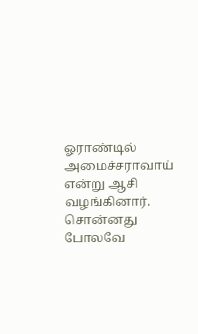ஓராண்டில் அமைச்சராவாய் என்று ஆசி வழங்கினார். சொன்னது போலவே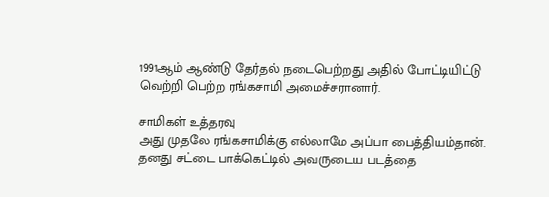1991ஆம் ஆண்டு தேர்தல் நடைபெற்றது அதில் போட்டியிட்டு வெற்றி பெற்ற ரங்கசாமி அமைச்சரானார்.

சாமிகள் உத்தரவு
அது முதலே ரங்கசாமிக்கு எல்லாமே அப்பா பைத்தியம்தான். தனது சட்டை பாக்கெட்டில் அவருடைய படத்தை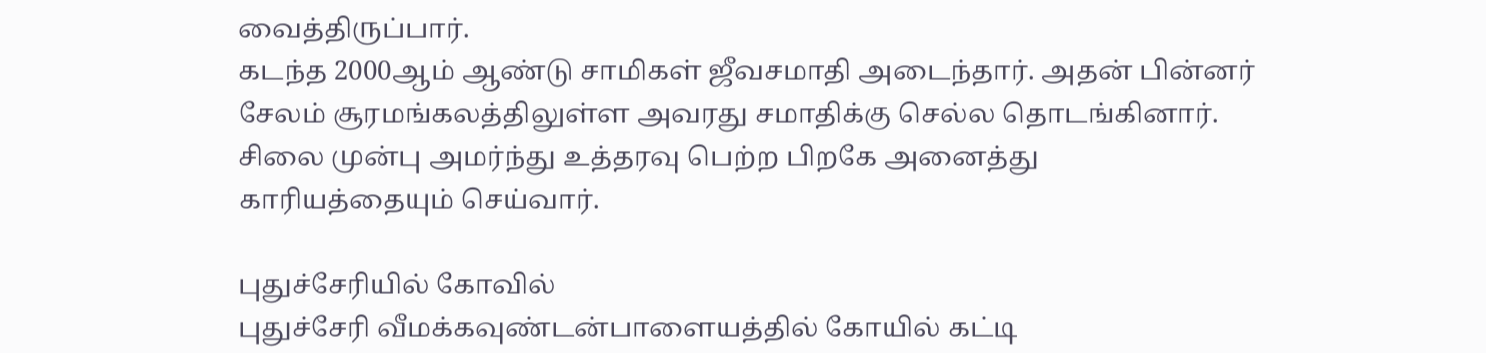வைத்திருப்பார்.
கடந்த 2000ஆம் ஆண்டு சாமிகள் ஜீவசமாதி அடைந்தார். அதன் பின்னர் சேலம் சூரமங்கலத்திலுள்ள அவரது சமாதிக்கு செல்ல தொடங்கினார். சிலை முன்பு அமர்ந்து உத்தரவு பெற்ற பிறகே அனைத்து காரியத்தையும் செய்வார்.

புதுச்சேரியில் கோவில்
புதுச்சேரி வீமக்கவுண்டன்பாளையத்தில் கோயில் கட்டி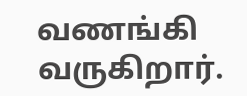வணங்கி வருகிறார்.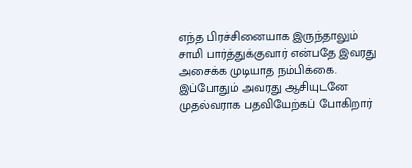எந்த பிரச்சினையாக இருந்தாலும் சாமி பார்த்துக்குவார் என்பதே இவரது அசைக்க முடியாத நம்பிக்கை. இப்போதும் அவரது ஆசியுடனே முதல்வராக பதவியேற்கப் போகிறார்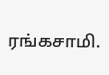ரங்கசாமி.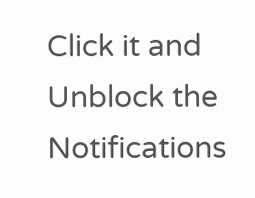Click it and Unblock the Notifications